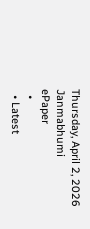Thursday, April 2, 2026
Janmabhumi
ePaper
  •
  • Latest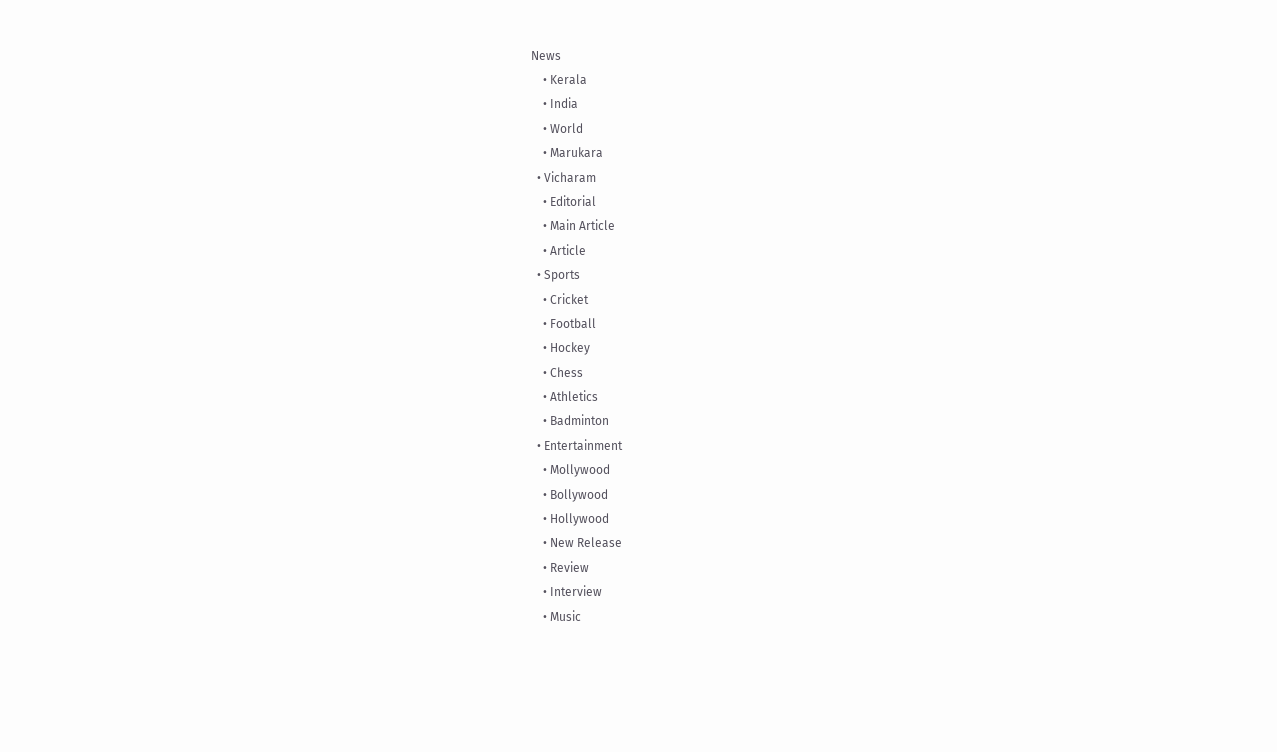News
    • Kerala
    • India
    • World
    • Marukara
  • Vicharam
    • Editorial
    • Main Article
    • Article
  • Sports
    • Cricket
    • Football
    • Hockey
    • Chess
    • Athletics
    • Badminton
  • Entertainment
    • Mollywood
    • Bollywood
    • Hollywood
    • New Release
    • Review
    • Interview
    • Music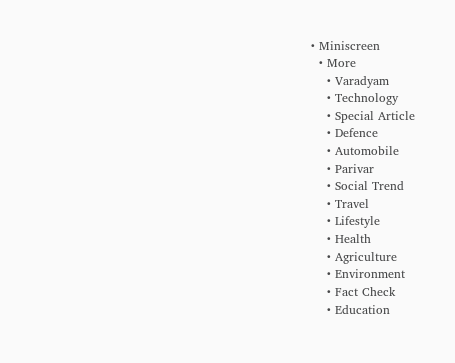• Miniscreen
  • More
    • Varadyam
    • Technology
    • Special Article
    • Defence
    • Automobile
    • Parivar
    • Social Trend
    • Travel
    • Lifestyle
    • Health
    • Agriculture
    • Environment
    • Fact Check
    • Education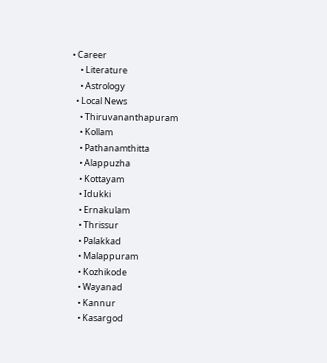• Career
    • Literature
    • Astrology
  • Local News
    • Thiruvananthapuram
    • Kollam
    • Pathanamthitta
    • Alappuzha
    • Kottayam
    • Idukki
    • Ernakulam
    • Thrissur
    • Palakkad
    • Malappuram
    • Kozhikode
    • Wayanad
    • Kannur
    • Kasargod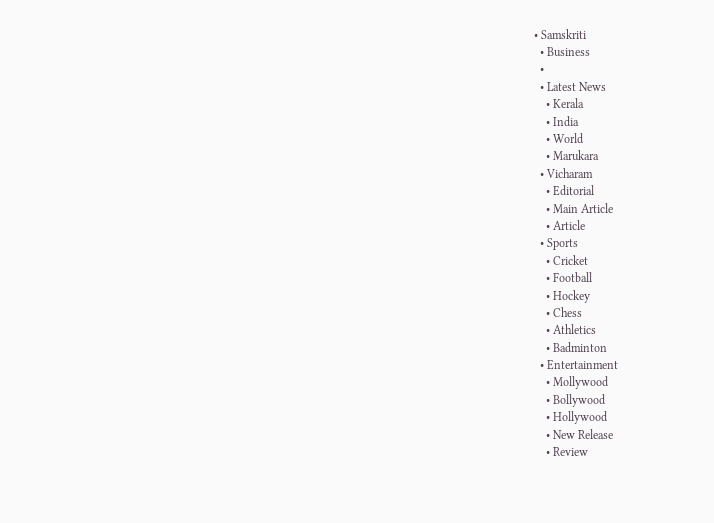• Samskriti
  • Business
  •
  • Latest News
    • Kerala
    • India
    • World
    • Marukara
  • Vicharam
    • Editorial
    • Main Article
    • Article
  • Sports
    • Cricket
    • Football
    • Hockey
    • Chess
    • Athletics
    • Badminton
  • Entertainment
    • Mollywood
    • Bollywood
    • Hollywood
    • New Release
    • Review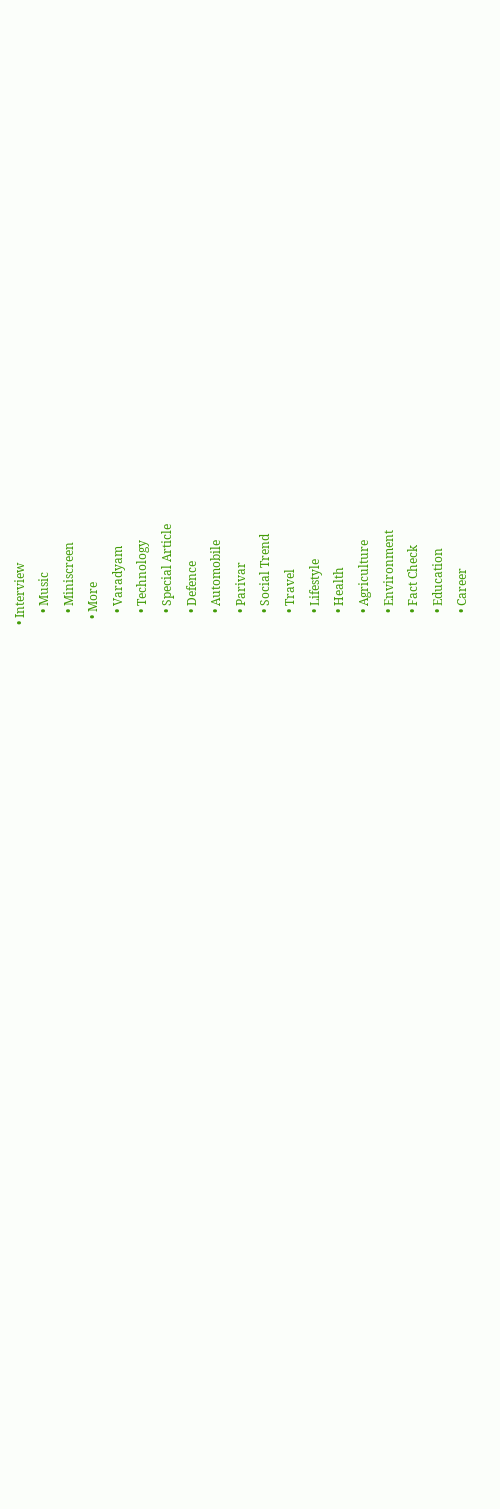• Interview
    • Music
    • Miniscreen
  • More
    • Varadyam
    • Technology
    • Special Article
    • Defence
    • Automobile
    • Parivar
    • Social Trend
    • Travel
    • Lifestyle
    • Health
    • Agriculture
    • Environment
    • Fact Check
    • Education
    • Career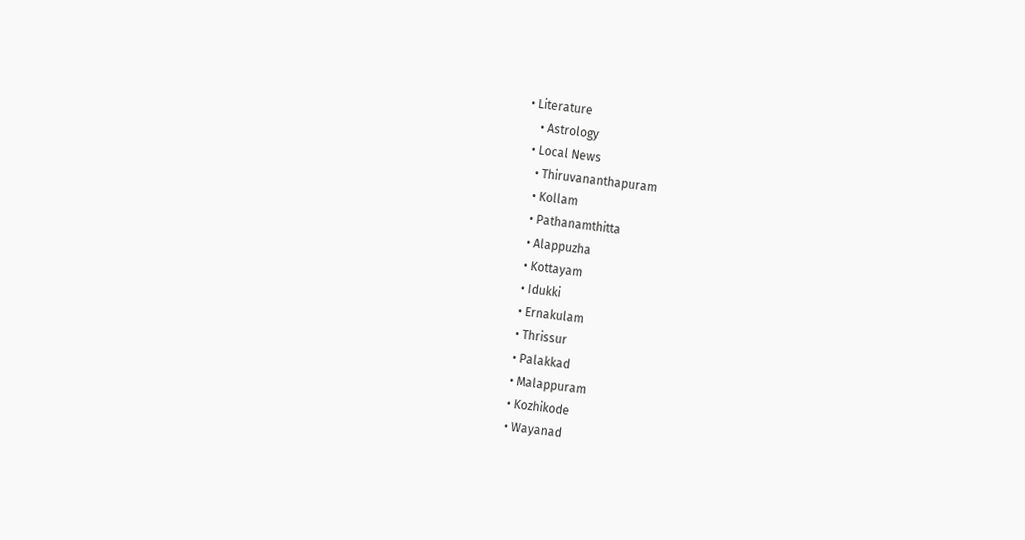• Literature
    • Astrology
  • Local News
    • Thiruvananthapuram
    • Kollam
    • Pathanamthitta
    • Alappuzha
    • Kottayam
    • Idukki
    • Ernakulam
    • Thrissur
    • Palakkad
    • Malappuram
    • Kozhikode
    • Wayanad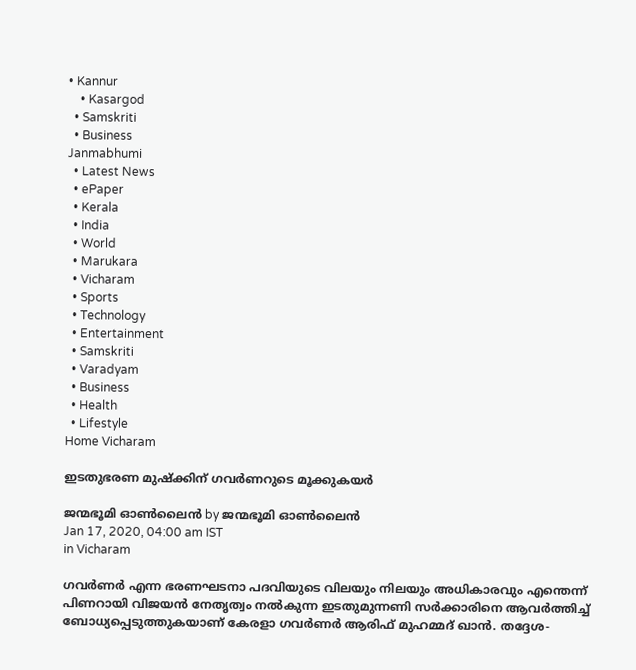• Kannur
    • Kasargod
  • Samskriti
  • Business
Janmabhumi
  • Latest News
  • ePaper
  • Kerala
  • India
  • World
  • Marukara
  • Vicharam
  • Sports
  • Technology
  • Entertainment
  • Samskriti
  • Varadyam
  • Business
  • Health
  • Lifestyle
Home Vicharam

ഇടതുഭരണ മുഷ്‌ക്കിന് ഗവര്‍ണറുടെ മൂക്കുകയര്‍

ജന്മഭൂമി ഓണ്‍ലൈന്‍ by ജന്മഭൂമി ഓണ്‍ലൈന്‍
Jan 17, 2020, 04:00 am IST
in Vicharam

ഗവര്‍ണര്‍ എന്ന ഭരണഘടനാ പദവിയുടെ വിലയും നിലയും അധികാരവും എന്തെന്ന് പിണറായി വിജയന്‍ നേതൃത്വം നല്‍കുന്ന ഇടതുമുന്നണി സര്‍ക്കാരിനെ ആവര്‍ത്തിച്ച് ബോധ്യപ്പെടുത്തുകയാണ് കേരളാ ഗവര്‍ണര്‍ ആരിഫ് മുഹമ്മദ് ഖാന്‍. തദ്ദേശ-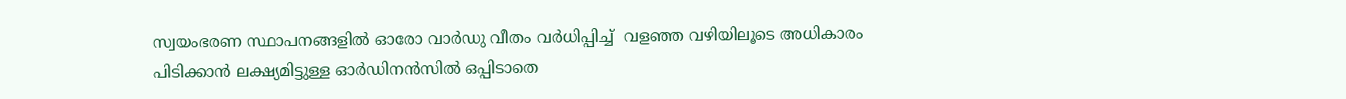സ്വയംഭരണ സ്ഥാപനങ്ങളില്‍ ഓരോ വാര്‍ഡു വീതം വര്‍ധിപ്പിച്ച്  വളഞ്ഞ വഴിയിലൂടെ അധികാരം പിടിക്കാന്‍ ലക്ഷ്യമിട്ടുള്ള ഓര്‍ഡിനന്‍സില്‍ ഒപ്പിടാതെ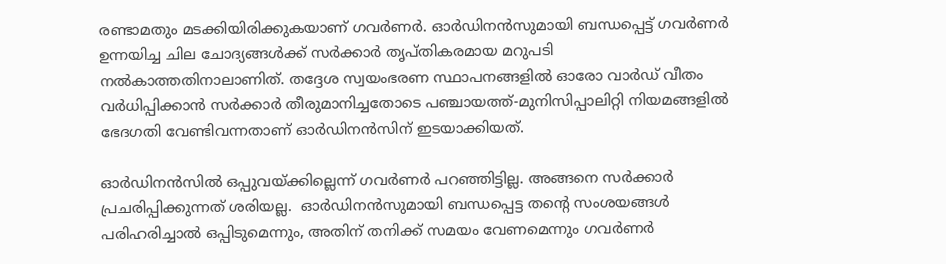രണ്ടാമതും മടക്കിയിരിക്കുകയാണ് ഗവര്‍ണര്‍. ഓര്‍ഡിനന്‍സുമായി ബന്ധപ്പെട്ട് ഗവര്‍ണര്‍ ഉന്നയിച്ച ചില ചോദ്യങ്ങള്‍ക്ക് സര്‍ക്കാര്‍ തൃപ്തികരമായ മറുപടി നല്‍കാത്തതിനാലാണിത്. തദ്ദേശ സ്വയംഭരണ സ്ഥാപനങ്ങളില്‍ ഓരോ വാര്‍ഡ് വീതം വര്‍ധിപ്പിക്കാന്‍ സര്‍ക്കാര്‍ തീരുമാനിച്ചതോടെ പഞ്ചായത്ത്-മുനിസിപ്പാലിറ്റി നിയമങ്ങളില്‍ ഭേദഗതി വേണ്ടിവന്നതാണ് ഓര്‍ഡിനന്‍സിന് ഇടയാക്കിയത്.

ഓര്‍ഡിനന്‍സില്‍ ഒപ്പുവയ്‌ക്കില്ലെന്ന് ഗവര്‍ണര്‍ പറഞ്ഞിട്ടില്ല. അങ്ങനെ സര്‍ക്കാര്‍ പ്രചരിപ്പിക്കുന്നത് ശരിയല്ല.  ഓര്‍ഡിനന്‍സുമായി ബന്ധപ്പെട്ട തന്റെ സംശയങ്ങള്‍ പരിഹരിച്ചാല്‍ ഒപ്പിടുമെന്നും, അതിന് തനിക്ക് സമയം വേണമെന്നും ഗവര്‍ണര്‍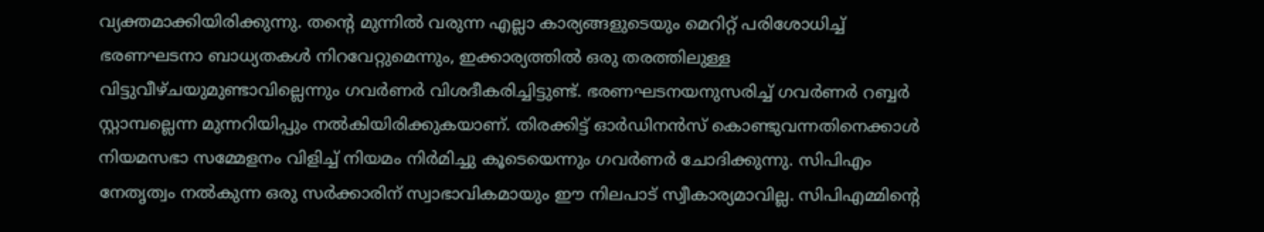വ്യക്തമാക്കിയിരിക്കുന്നു. തന്റെ മുന്നില്‍ വരുന്ന എല്ലാ കാര്യങ്ങളുടെയും മെറിറ്റ് പരിശോധിച്ച് ഭരണഘടനാ ബാധ്യതകള്‍ നിറവേറ്റുമെന്നും, ഇക്കാര്യത്തില്‍ ഒരു തരത്തിലുള്ള വിട്ടുവീഴ്ചയുമുണ്ടാവില്ലെന്നും ഗവര്‍ണര്‍ വിശദീകരിച്ചിട്ടുണ്ട്. ഭരണഘടനയനുസരിച്ച് ഗവര്‍ണര്‍ റബ്ബര്‍ സ്റ്റാമ്പല്ലെന്ന മുന്നറിയിപ്പും നല്‍കിയിരിക്കുകയാണ്. തിരക്കിട്ട് ഓര്‍ഡിനന്‍സ് കൊണ്ടുവന്നതിനെക്കാള്‍ നിയമസഭാ സമ്മേളനം വിളിച്ച് നിയമം നിര്‍മിച്ചു കൂടെയെന്നും ഗവര്‍ണര്‍ ചോദിക്കുന്നു. സിപിഎം നേതൃത്വം നല്‍കുന്ന ഒരു സര്‍ക്കാരിന് സ്വാഭാവികമായും ഈ നിലപാട് സ്വീകാര്യമാവില്ല. സിപിഎമ്മിന്റെ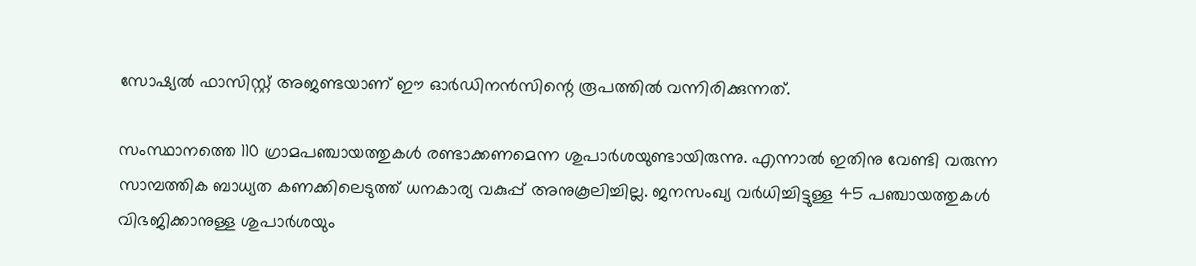സോഷ്യല്‍ ഫാസിസ്റ്റ് അജണ്ടയാണ് ഈ ഓര്‍ഡിനന്‍സിന്റെ രൂപത്തില്‍ വന്നിരിക്കുന്നത്.

സംസ്ഥാനത്തെ 110 ഗ്രാമപഞ്ചായത്തുകള്‍ രണ്ടാക്കണമെന്ന ശുപാര്‍ശയുണ്ടായിരുന്നു. എന്നാല്‍ ഇതിനു വേണ്ടി വരുന്ന സാമ്പത്തിക ബാധ്യത കണക്കിലെടുത്ത് ധനകാര്യ വകുപ്പ് അനുകൂലിച്ചില്ല. ജനസംഖ്യ വര്‍ധിച്ചിട്ടുള്ള 45 പഞ്ചായത്തുകള്‍ വിഭജിക്കാനുള്ള ശുപാര്‍ശയും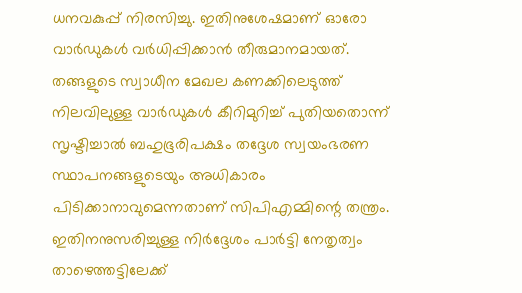ധനവകുപ്പ് നിരസിച്ചു. ഇതിനുശേഷമാണ് ഓരോ വാര്‍ഡുകള്‍ വര്‍ധിപ്പിക്കാന്‍ തീരുമാനമായത്. തങ്ങളുടെ സ്വാധീന മേഖല കണക്കിലെടുത്ത് നിലവിലുള്ള വാര്‍ഡുകള്‍ കീറിമുറിച്ച് പുതിയതൊന്ന് സൃഷ്ടിച്ചാല്‍ ബഹുഭൂരിപക്ഷം തദ്ദേശ സ്വയംഭരണ സ്ഥാപനങ്ങളുടെയും അധികാരം പിടിക്കാനാവുമെന്നതാണ് സിപിഎമ്മിന്റെ തന്ത്രം. ഇതിനനുസരിച്ചുള്ള നിര്‍ദ്ദേശം പാര്‍ട്ടി നേതൃത്വം താഴെത്തട്ടിലേക്ക്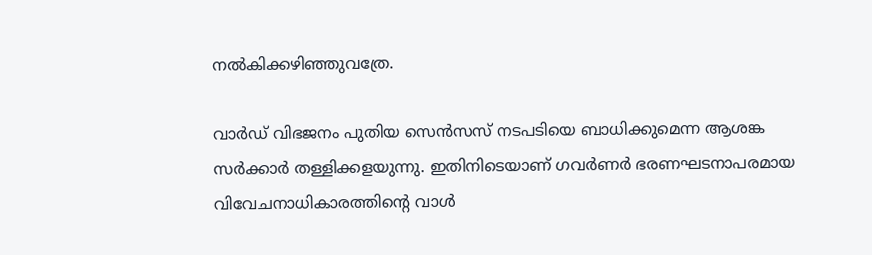നല്‍കിക്കഴിഞ്ഞുവത്രേ.

വാര്‍ഡ് വിഭജനം പുതിയ സെന്‍സസ് നടപടിയെ ബാധിക്കുമെന്ന ആശങ്ക സര്‍ക്കാര്‍ തള്ളിക്കളയുന്നു. ഇതിനിടെയാണ് ഗവര്‍ണര്‍ ഭരണഘടനാപരമായ വിവേചനാധികാരത്തിന്റെ വാള്‍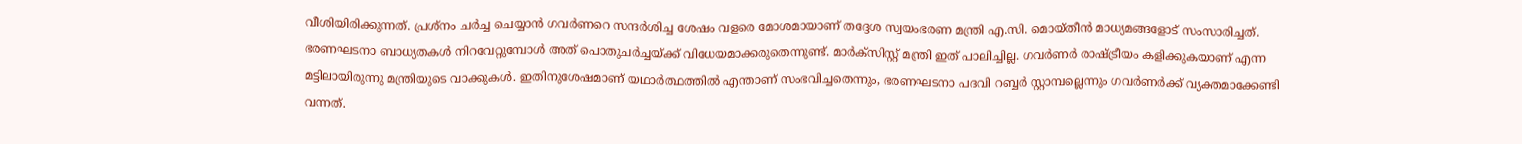വീശിയിരിക്കുന്നത്. പ്രശ്‌നം ചര്‍ച്ച ചെയ്യാന്‍ ഗവര്‍ണറെ സന്ദര്‍ശിച്ച ശേഷം വളരെ മോശമായാണ് തദ്ദേശ സ്വയംഭരണ മന്ത്രി എ.സി. മൊയ്തീന്‍ മാധ്യമങ്ങളോട് സംസാരിച്ചത്. ഭരണഘടനാ ബാധ്യതകള്‍ നിറവേറ്റുമ്പോള്‍ അത് പൊതുചര്‍ച്ചയ്‌ക്ക് വിധേയമാക്കരുതെന്നുണ്ട്. മാര്‍ക്‌സിസ്റ്റ് മന്ത്രി ഇത് പാലിച്ചില്ല. ഗവര്‍ണര്‍ രാഷ്‌ട്രീയം കളിക്കുകയാണ് എന്ന മട്ടിലായിരുന്നു മന്ത്രിയുടെ വാക്കുകള്‍. ഇതിനുശേഷമാണ് യഥാര്‍ത്ഥത്തില്‍ എന്താണ് സംഭവിച്ചതെന്നും, ഭരണഘടനാ പദവി റബ്ബര്‍ സ്റ്റാമ്പല്ലെന്നും ഗവര്‍ണര്‍ക്ക് വ്യക്തമാക്കേണ്ടി വന്നത്.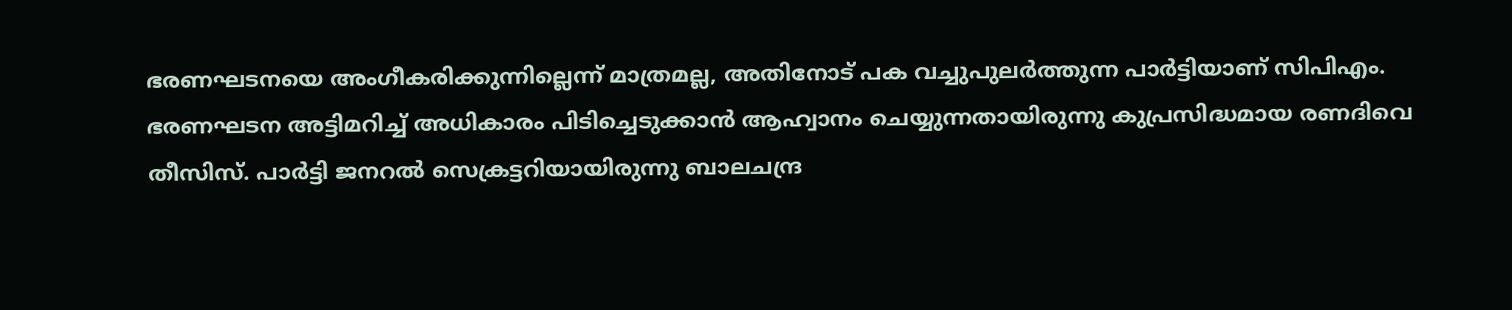ഭരണഘടനയെ അംഗീകരിക്കുന്നില്ലെന്ന് മാത്രമല്ല, അതിനോട് പക വച്ചുപുലര്‍ത്തുന്ന പാര്‍ട്ടിയാണ് സിപിഎം. ഭരണഘടന അട്ടിമറിച്ച് അധികാരം പിടിച്ചെടുക്കാന്‍ ആഹ്വാനം ചെയ്യുന്നതായിരുന്നു കുപ്രസിദ്ധമായ രണദിവെ തീസിസ്. പാര്‍ട്ടി ജനറല്‍ സെക്രട്ടറിയായിരുന്നു ബാലചന്ദ്ര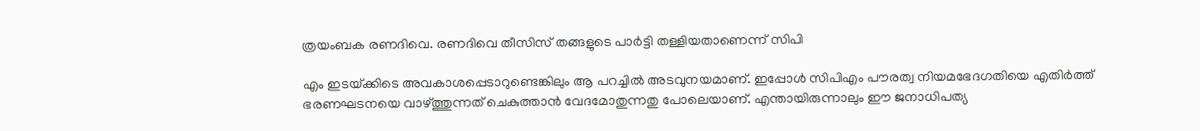ത്രയംബക രണദിവെ. രണദിവെ തീസിസ് തങ്ങളുടെ പാര്‍ട്ടി തള്ളിയതാണെന്ന് സിപി

എം ഇടയ്‌ക്കിടെ അവകാശപ്പെടാറുണ്ടെങ്കിലും ആ പറച്ചില്‍ അടവുനയമാണ്. ഇപ്പോള്‍ സിപിഎം പൗരത്വ നിയമഭേദഗതിയെ എതിര്‍ത്ത് ഭരണഘടനയെ വാഴ്‌ത്തുന്നത് ചെകുത്താന്‍ വേദമോതുന്നതു പോലെയാണ്. എന്തായിരുന്നാലും ഈ ജനാധിപത്യ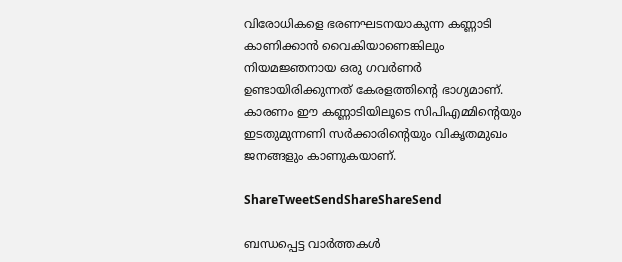വിരോധികളെ ഭരണഘടനയാകുന്ന കണ്ണാടി കാണിക്കാന്‍ വൈകിയാണെങ്കിലും നിയമജ്ഞനായ ഒരു ഗവര്‍ണര്‍ ഉണ്ടായിരിക്കുന്നത് കേരളത്തിന്റെ ഭാഗ്യമാണ്. കാരണം ഈ കണ്ണാടിയിലൂടെ സിപിഎമ്മിന്റെയും ഇടതുമുന്നണി സര്‍ക്കാരിന്റെയും വികൃതമുഖം ജനങ്ങളും കാണുകയാണ്.

ShareTweetSendShareShareSend

ബന്ധപ്പെട്ട വാര്‍ത്തകള്‍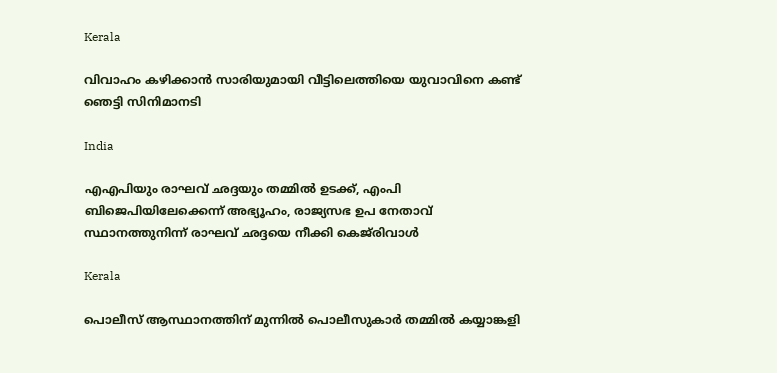Kerala

വിവാഹം കഴിക്കാന്‍ സാരിയുമായി വീട്ടിലെത്തിയെ യുവാവിനെ കണ്ട് ഞെട്ടി സിനിമാനടി

India

എഎപിയും രാഘവ് ഛദ്ദയും തമ്മിൽ ഉടക്ക്, എംപി ബിജെപിയിലേക്കെന്ന് അഭ്യൂഹം, രാജ്യസഭ ഉപ നേതാവ് സ്ഥാനത്തുനിന്ന് രാഘവ് ഛദ്ദയെ നീക്കി കെജ്‌രിവാൾ

Kerala

പൊലീസ് ആസ്ഥാനത്തിന് മുന്നില്‍ പൊലീസുകാര്‍ തമ്മില്‍ കയ്യാങ്കളി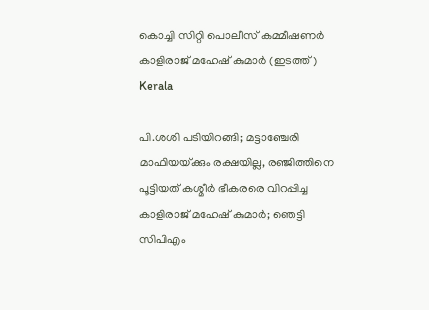കൊച്ചി സിറ്റി പൊലീസ് കമ്മീഷണര്‍ കാളിരാജ് മഹേഷ് കുമാര്‍ (ഇടത്ത്)
Kerala

പി.ശശി പടിയിറങ്ങി; മട്ടാഞ്ചേരി മാഫിയയ്‌ക്കും രക്ഷയില്ല, രഞ്ജിത്തിനെ പൂട്ടിയത് കശ്മീര്‍ ഭീകരരെ വിറപ്പിച്ച കാളിരാജ് മഹേഷ് കുമാര്‍; ഞെട്ടി സിപിഎം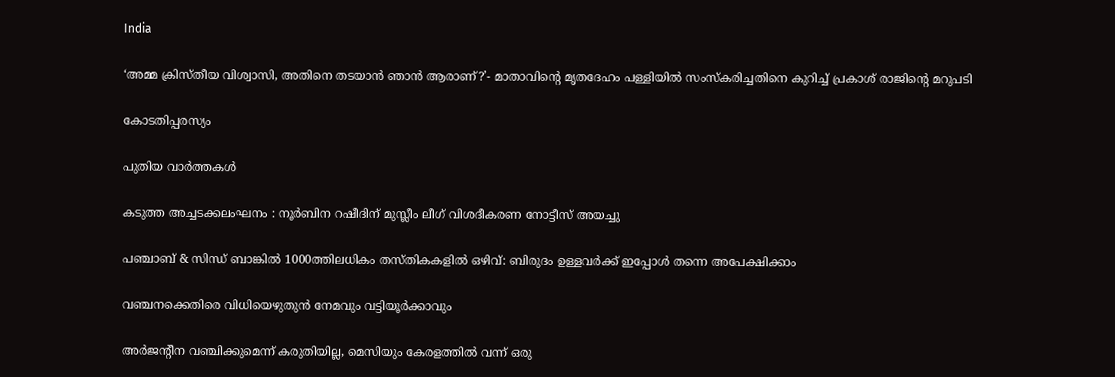India

‘അമ്മ ക്രിസ്തീയ വിശ്വാസി, അതിനെ തടയാൻ ഞാൻ ആരാണ്?’- മാതാവിന്റെ മൃതദേഹം പള്ളിയിൽ സംസ്കരിച്ചതിനെ കുറിച്ച് പ്രകാശ് രാജിന്റെ മറുപടി

കോടതിപ്പരസ്യം

പുതിയ വാര്‍ത്തകള്‍

കടുത്ത അച്ചടക്കലംഘനം : നൂര്‍ബിന റഷീദിന് മുസ്ലീം ലീഗ് വിശദീകരണ നോട്ടീസ് അയച്ചു

പഞ്ചാബ് & സിന്ധ് ബാങ്കിൽ 1000ത്തിലധികം തസ്തികകളിൽ ഒഴിവ്: ബിരുദം‌ ഉള്ളവർക്ക് ഇപ്പോൾ തന്നെ അപേക്ഷിക്കാം

വഞ്ചനക്കെതിരെ വിധിയെഴുതുന്‍ നേമവും വട്ടിയൂര്‍ക്കാവും

അര്‍ജന്റീന വഞ്ചിക്കുമെന്ന് കരുതിയില്ല, മെസിയും കേരളത്തില്‍ വന്ന് ഒരു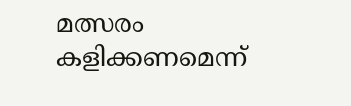മത്സരം കളിക്കണമെന്ന്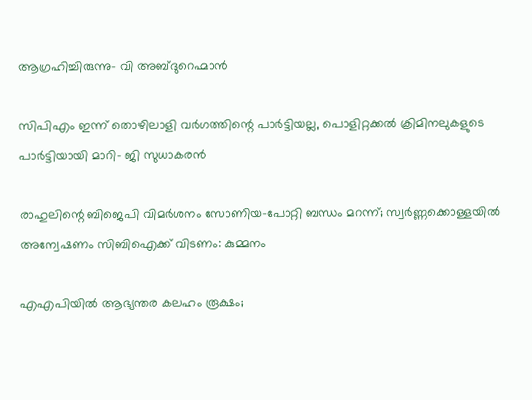ആഗ്രഹിച്ചിരുന്നു- വി അബ്ദുറെഹ്മാന്‍

സിപിഎം ഇന്ന് തൊഴിലാളി വര്‍ഗത്തിന്റെ പാര്‍ട്ടിയല്ല, പൊളിറ്റക്കല്‍ ക്രിമിനലുകളുടെ പാര്‍ട്ടിയായി മാറി- ജി സുധാകരന്‍

രാഹുലിന്റെ ബിജെപി വിമര്‍ശനം സോണിയ-പോറ്റി ബന്ധം മറന്ന്; സ്വര്‍ണ്ണക്കൊള്ളയില്‍ അന്വേഷണം സിബിഐക്ക് വിടണം: കുമ്മനം

എഎപിയില്‍ ആഭ്യന്തര കലഹം രൂക്ഷം;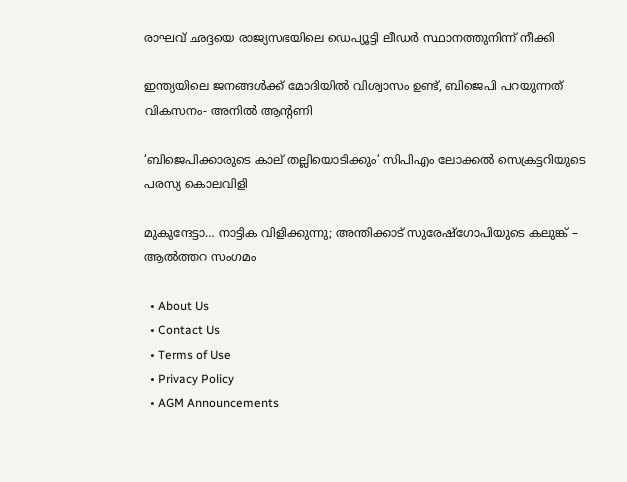രാഘവ് ഛദ്ദയെ രാജ്യസഭയിലെ ഡെപ്യൂട്ടി ലീഡര്‍ സ്ഥാനത്തുനിന്ന് നീക്കി

ഇന്ത്യയിലെ ജനങ്ങള്‍ക്ക് മോദിയില്‍ വിശ്വാസം ഉണ്ട്, ബിജെപി പറയുന്നത് വികസനം- അനില്‍ ആന്റണി

‘ബിജെപിക്കാരുടെ കാല് തല്ലിയൊടിക്കും’ സിപിഎം ലോക്കല്‍ സെക്രട്ടറിയുടെ പരസ്യ കൊലവിളി

മുകുന്ദേട്ടാ… നാട്ടിക വിളിക്കുന്നു; അന്തിക്കാട് സുരേഷ്‌ഗോപിയുടെ കലുങ്ക് – ആല്‍ത്തറ സംഗമം

  • About Us
  • Contact Us
  • Terms of Use
  • Privacy Policy
  • AGM Announcements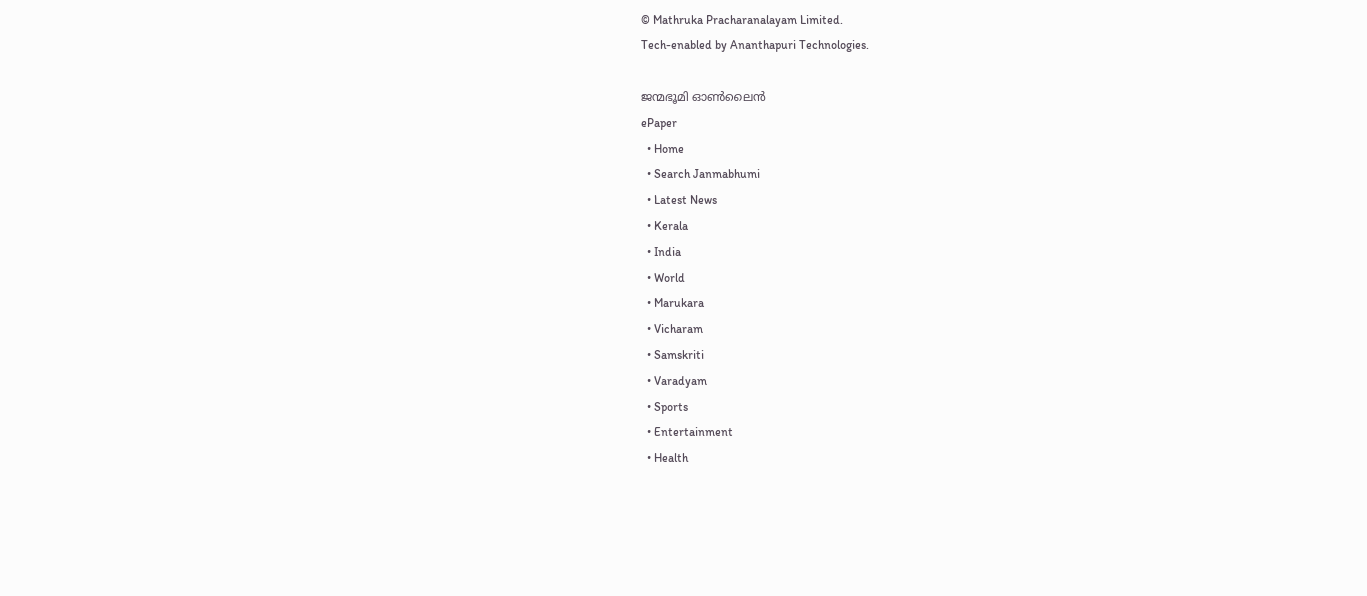© Mathruka Pracharanalayam Limited.
Tech-enabled by Ananthapuri Technologies.

ജന്മഭൂമി ഓണ്‍ലൈന്‍
ePaper
  • Home
  • Search Janmabhumi
  • Latest News
  • Kerala
  • India
  • World
  • Marukara
  • Vicharam
  • Samskriti
  • Varadyam
  • Sports
  • Entertainment
  • Health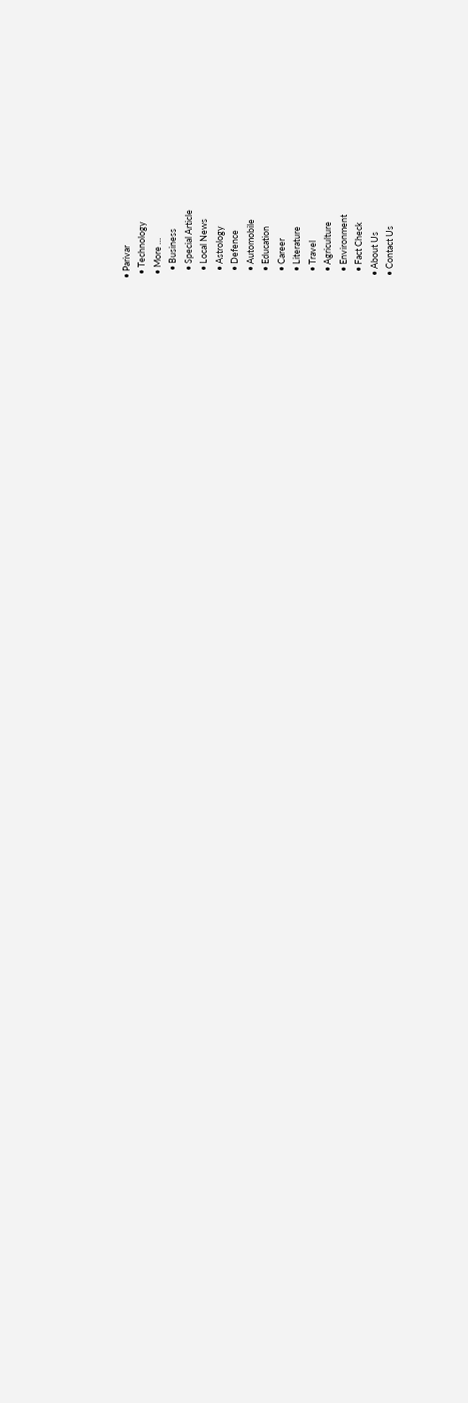• Parivar
  • Technology
  • More …
    • Business
    • Special Article
    • Local News
    • Astrology
    • Defence
    • Automobile
    • Education
    • Career
    • Literature
    • Travel
    • Agriculture
    • Environment
    • Fact Check
  • About Us
  • Contact Us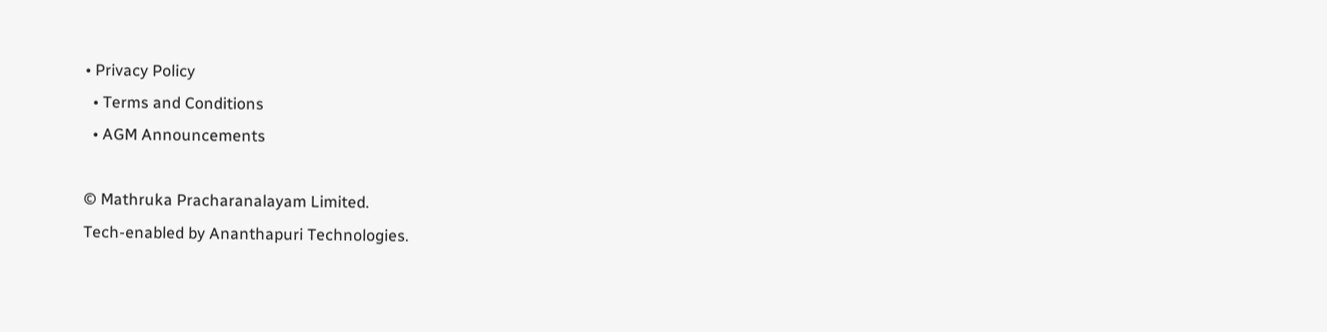• Privacy Policy
  • Terms and Conditions
  • AGM Announcements

© Mathruka Pracharanalayam Limited.
Tech-enabled by Ananthapuri Technologies.